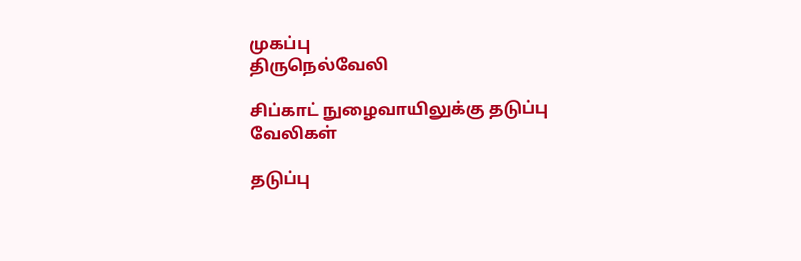முகப்பு
திருநெல்வேலி

சிப்காட் நுழைவாயிலுக்கு தடுப்பு வேலிகள்

தடுப்பு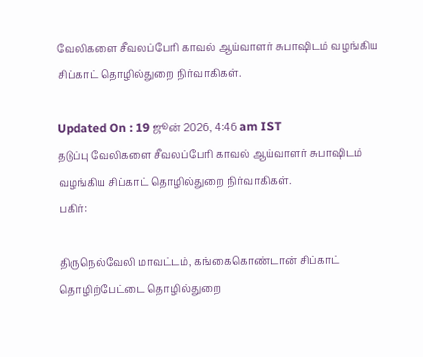வேலிகளை சீவலப்பேரி காவல் ஆய்வாளர் சுபாஷிடம் வழங்கிய சிப்காட் தொழில்துறை நிர்வாகிகள்.

Updated On : 19 ஜூன் 2026, 4:46 am IST
தடுப்பு வேலிகளை சீவலப்பேரி காவல் ஆய்வாளர் சுபாஷிடம் வழங்கிய சிப்காட் தொழில்துறை நிர்வாகிகள்.
பகிர்:

திருநெல்வேலி மாவட்டம், கங்கைகொண்டான் சிப்காட் தொழிற்பேட்டை தொழில்துறை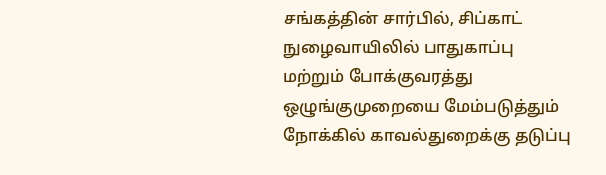சங்கத்தின் சார்பில், சிப்காட் நுழைவாயிலில் பாதுகாப்பு மற்றும் போக்குவரத்து ஒழுங்குமுறையை மேம்படுத்தும் நோக்கில் காவல்துறைக்கு தடுப்பு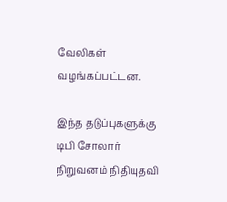வேலிகள் வழங்கப்பட்டன.

இந்த தடுப்புகளுக்கு டிபி சோலார் நிறுவனம் நிதியுதவி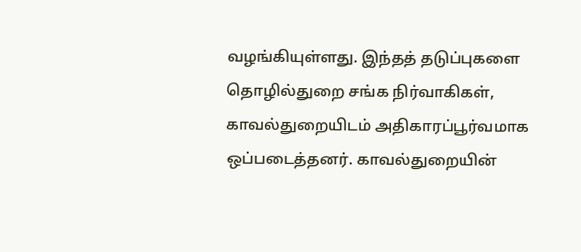வழங்கியுள்ளது. இந்தத் தடுப்புகளை தொழில்துறை சங்க நிர்வாகிகள், காவல்துறையிடம் அதிகாரப்பூர்வமாக ஒப்படைத்தனர். காவல்துறையின்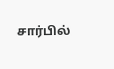சார்பில்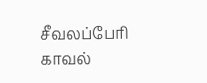சீவலப்பேரி காவல்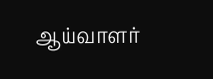ஆய்வாளர்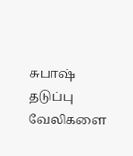சுபாஷ் தடுப்பு வேலிகளை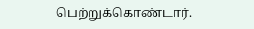பெற்றுக்கொண்டார்.